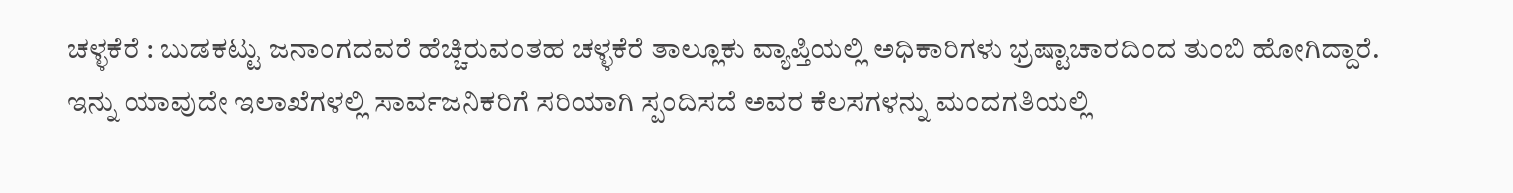ಚಳ್ಳಕೆರೆ : ಬುಡಕಟ್ಟು ಜನಾಂಗದವರೆ ಹೆಚ್ಚಿರುವಂತಹ ಚಳ್ಳಕೆರೆ ತಾಲ್ಲೂಕು ವ್ಯಾಪ್ತಿಯಲ್ಲಿ ಅಧಿಕಾರಿಗಳು ಭ್ರಷ್ಟಾಚಾರದಿಂದ ತುಂಬಿ ಹೋಗಿದ್ದಾರೆ.
ಇನ್ನು ಯಾವುದೇ ಇಲಾಖೆಗಳಲ್ಲಿ ಸಾರ್ವಜನಿಕರಿಗೆ ಸರಿಯಾಗಿ ಸ್ಪಂದಿಸದೆ ಅವರ ಕೆಲಸಗಳನ್ನು ಮಂದಗತಿಯಲ್ಲಿ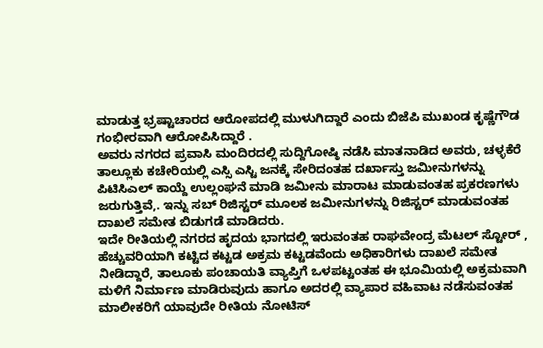ಮಾಡುತ್ತ ಭ್ರಷ್ಟಾಚಾರದ ಆರೋಪದಲ್ಲಿ ಮುಳುಗಿದ್ದಾರೆ ಎಂದು ಬಿಜೆಪಿ ಮುಖಂಡ ಕೃಷ್ಣೆಗೌಡ ಗಂಭೀರವಾಗಿ ಆರೋಪಿಸಿದ್ದಾರೆ .
ಅವರು ನಗರದ ಪ್ರವಾಸಿ ಮಂದಿರದಲ್ಲಿ ಸುದ್ದಿಗೋಷ್ಠಿ ನಡೆಸಿ ಮಾತನಾಡಿದ ಅವರು, ಚಳ್ಳಕೆರೆ ತಾಲ್ಲೂಕು ಕಚೇರಿಯಲ್ಲಿ ಎಸ್ಸಿ ಎಸ್ಟಿ ಜನಕ್ಕೆ ಸೇರಿದಂತಹ ದರ್ಖಾಸ್ತು ಜಮೀನುಗಳನ್ನು ಪಿಟಿಸಿಎಲ್ ಕಾಯ್ದೆ ಉಲ್ಲಂಘನೆ ಮಾಡಿ ಜಮೀನು ಮಾರಾಟ ಮಾಡುವಂತಹ ಪ್ರಕರಣಗಳು ಜರುಗುತ್ತಿವೆ,. ಇನ್ನು ಸಬ್ ರಿಜಿಸ್ಟರ್ ಮೂಲಕ ಜಮೀನುಗಳನ್ನು ರಿಜಿಸ್ಟರ್ ಮಾಡುವಂತಹ ದಾಖಲೆ ಸಮೇತ ಬಿಡುಗಡೆ ಮಾಡಿದರು.
ಇದೇ ರೀತಿಯಲ್ಲಿ ನಗರದ ಹೃದಯ ಭಾಗದಲ್ಲಿ ಇರುವಂತಹ ರಾಘವೇಂದ್ರ ಮೆಟಲ್ ಸ್ಟೋರ್ , ಹೆಚ್ಚುವರಿಯಾಗಿ ಕಟ್ಟಿದ ಕಟ್ಟಡ ಅಕ್ರಮ ಕಟ್ಟಡವೆಂದು ಅಧಿಕಾರಿಗಳು ದಾಖಲೆ ಸಮೇತ ನೀಡಿದ್ದಾರೆ, ತಾಲೂಕು ಪಂಚಾಯತಿ ವ್ಯಾಪ್ತಿಗೆ ಒಳಪಟ್ಟಂತಹ ಈ ಭೂಮಿಯಲ್ಲಿ ಅಕ್ರಮವಾಗಿ ಮಳಿಗೆ ನಿರ್ಮಾಣ ಮಾಡಿರುವುದು ಹಾಗೂ ಅದರಲ್ಲಿ ವ್ಯಾಪಾರ ವಹಿವಾಟ ನಡೆಸುವಂತಹ ಮಾಲೀಕರಿಗೆ ಯಾವುದೇ ರೀತಿಯ ನೋಟಿಸ್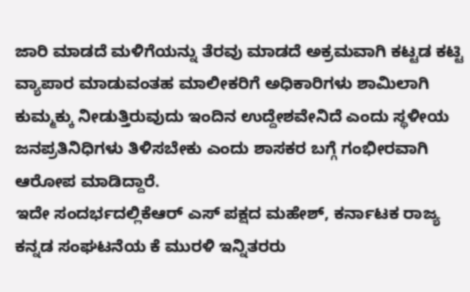ಜಾರಿ ಮಾಡದೆ ಮಳಿಗೆಯನ್ನು ತೆರವು ಮಾಡದೆ ಅಕ್ರಮವಾಗಿ ಕಟ್ಟಡ ಕಟ್ಟಿ ವ್ಯಾಪಾರ ಮಾಡುವಂತಹ ಮಾಲೀಕರಿಗೆ ಅಧಿಕಾರಿಗಳು ಶಾಮಿಲಾಗಿ ಕುಮ್ಮಕ್ಕು ನೀಡುತ್ತಿರುವುದು ಇಂದಿನ ಉದ್ದೇಶವೇನಿದೆ ಎಂದು ಸ್ಥಳೀಯ ಜನಪ್ರತಿನಿಧಿಗಳು ತಿಳಿಸಬೇಕು ಎಂದು ಶಾಸಕರ ಬಗ್ಗೆ ಗಂಭೀರವಾಗಿ ಆರೋಪ ಮಾಡಿದ್ದಾರೆ.
ಇದೇ ಸಂದರ್ಭದಲ್ಲಿಕೆಆರ್ ಎಸ್ ಪಕ್ಷದ ಮಹೇಶ್, ಕರ್ನಾಟಕ ರಾಜ್ಯ ಕನ್ನಡ ಸಂಘಟನೆಯ ಕೆ ಮುರಳಿ ಇನ್ನಿತರರು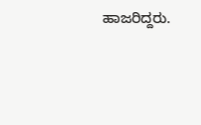ಹಾಜರಿದ್ದರು.